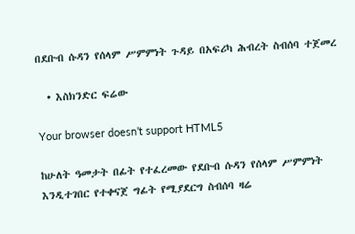በደቡብ ሱዳን የሰላም ሥምምነት ጉዳይ በአፍሪካ ሕብረት ስብሰባ ተጀመረ

  • እስክንድር ፍሬው

Your browser doesn’t support HTML5

ከሁለት ዓመታት በፊት የተፈረመው የደቡብ ሱዳን የሰላም ሥምምነት እንዲተገበር የተቀናጀ ግፊት የሚያደርግ ስብሰባ ዛሬ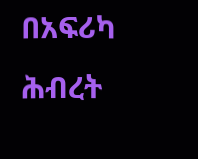በአፍሪካ ሕብረት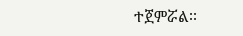ተጀምሯል፡፡